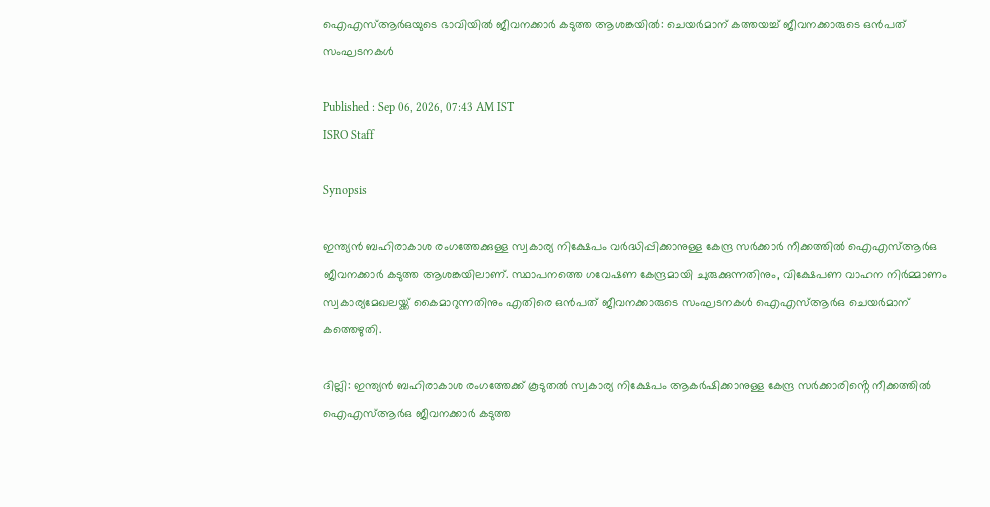ഐഎസ്ആർഒയുടെ ഭാവിയിൽ ജീവനക്കാർ കടുത്ത ആശങ്കയിൽ: ചെയർമാന് കത്തയച്ച് ജീവനക്കാരുടെ ഒൻപത് സംഘടനകൾ

Published : Sep 06, 2026, 07:43 AM IST
ISRO Staff

Synopsis

ഇന്ത്യൻ ബഹിരാകാശ രംഗത്തേക്കുള്ള സ്വകാര്യ നിക്ഷേപം വർദ്ധിപ്പിക്കാനുള്ള കേന്ദ്ര സർക്കാർ നീക്കത്തിൽ ഐഎസ്ആർഒ ജീവനക്കാർ കടുത്ത ആശങ്കയിലാണ്. സ്ഥാപനത്തെ ഗവേഷണ കേന്ദ്രമായി ചുരുക്കുന്നതിനും, വിക്ഷേപണ വാഹന നിർമ്മാണം സ്വകാര്യമേഖലയ്ക്ക് കൈമാറുന്നതിനും എതിരെ ഒൻപത് ജീവനക്കാരുടെ സംഘടനകൾ ഐഎസ്ആർഒ ചെയർമാന് കത്തെഴുതി.

ദില്ലി: ഇന്ത്യൻ ബഹിരാകാശ രംഗത്തേക്ക് കൂടുതൽ സ്വകാര്യ നിക്ഷേപം ആകർഷിക്കാനുള്ള കേന്ദ്ര സർക്കാരിൻ്റെ നീക്കത്തിൽ ഐഎസ്ആർഒ ജീവനക്കാർ കടുത്ത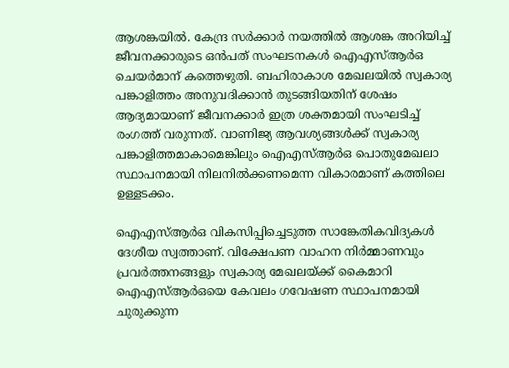ആശങ്കയിൽ. കേന്ദ്ര സർക്കാർ നയത്തിൽ ആശങ്ക അറിയിച്ച് ജീവനക്കാരുടെ ഒൻപത് സംഘടനകൾ ഐഎസ്ആർഒ ചെയർമാന് കത്തെഴുതി. ബഹിരാകാശ മേഖലയിൽ സ്വകാര്യ പങ്കാളിത്തം അനുവദിക്കാൻ തുടങ്ങിയതിന് ശേഷം ആദ്യമായാണ് ജീവനക്കാർ ഇത്ര ശക്തമായി സംഘടിച്ച് രംഗത്ത് വരുന്നത്. വാണിജ്യ ആവശ്യങ്ങൾക്ക് സ്വകാര്യ പങ്കാളിത്തമാകാമെങ്കിലും ഐഎസ്ആർഒ പൊതുമേഖലാ സ്ഥാപനമായി നിലനിൽക്കണമെന്ന വികാരമാണ് കത്തിലെ ഉള്ളടക്കം.

ഐഎസ്ആർഒ വികസിപ്പിച്ചെടുത്ത സാങ്കേതികവിദ്യകൾ ദേശീയ സ്വത്താണ്. വിക്ഷേപണ വാഹന നിർമ്മാണവും പ്രവർത്തനങ്ങളും സ്വകാര്യ മേഖലയ്ക്ക് കൈമാറി ഐഎസ്ആർഒയെ കേവലം ഗവേഷണ സ്ഥാപനമായി ചുരുക്കുന്ന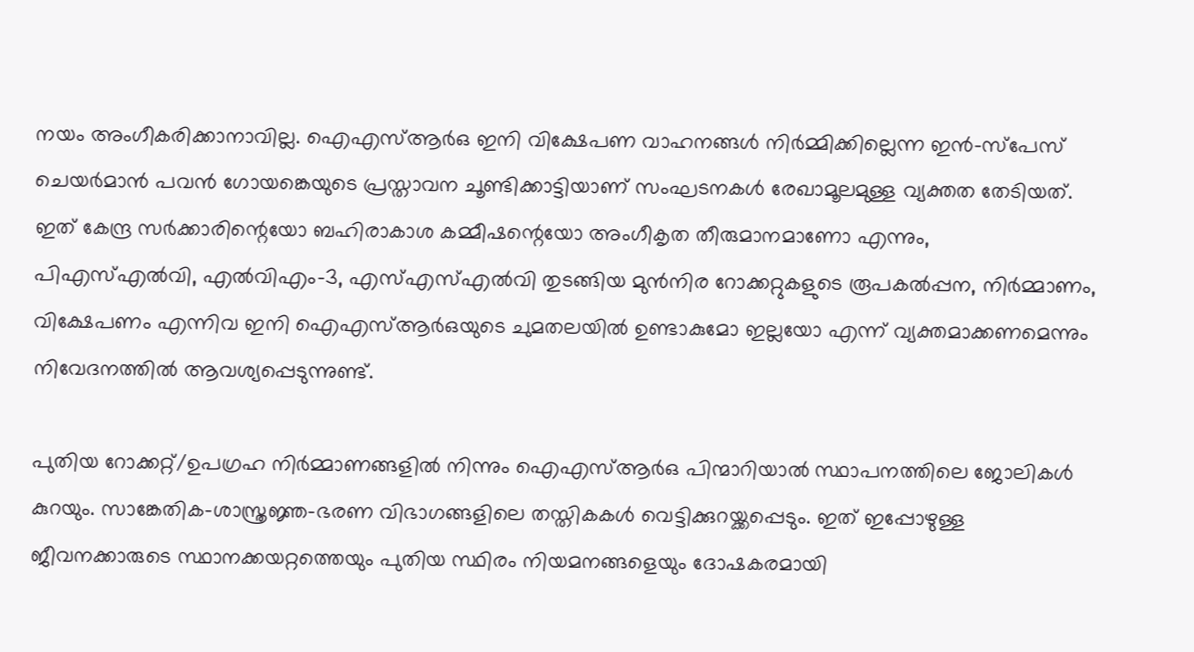നയം അംഗീകരിക്കാനാവില്ല. ഐഎസ്ആർഒ ഇനി വിക്ഷേപണ വാഹനങ്ങൾ നിർമ്മിക്കില്ലെന്ന ഇൻ-സ്പേസ് ചെയർമാൻ പവൻ ഗോയങ്കെയുടെ പ്രസ്താവന ചൂണ്ടിക്കാട്ടിയാണ് സംഘടനകൾ രേഖാമൂലമുള്ള വ്യക്തത തേടിയത്. ഇത് കേന്ദ്ര സർക്കാരിന്റെയോ ബഹിരാകാശ കമ്മീഷന്റെയോ അംഗീകൃത തീരുമാനമാണോ എന്നും, പിഎസ്എൽവി, എൽവിഎം-3, എസ്എസ്എൽവി തുടങ്ങിയ മുൻനിര റോക്കറ്റുകളുടെ രൂപകൽപ്പന, നിർമ്മാണം, വിക്ഷേപണം എന്നിവ ഇനി ഐഎസ്ആർഒയുടെ ചുമതലയിൽ ഉണ്ടാകുമോ ഇല്ലയോ എന്ന് വ്യക്തമാക്കണമെന്നും നിവേദനത്തിൽ ആവശ്യപ്പെടുന്നുണ്ട്.

പുതിയ റോക്കറ്റ്/ഉപഗ്രഹ നിർമ്മാണങ്ങളിൽ നിന്നും ഐഎസ്ആർഒ പിന്മാറിയാൽ സ്ഥാപനത്തിലെ ജോലികൾ കുറയും. സാങ്കേതിക-ശാസ്ത്രജ്ഞ-ഭരണ വിഭാഗങ്ങളിലെ തസ്തികകൾ വെട്ടിക്കുറയ്ക്കപ്പെടും. ഇത് ഇപ്പോഴുള്ള ജീവനക്കാരുടെ സ്ഥാനക്കയറ്റത്തെയും പുതിയ സ്ഥിരം നിയമനങ്ങളെയും ദോഷകരമായി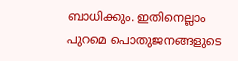ബാധിക്കും. ഇതിനെല്ലാം പുറമെ പൊതുജനങ്ങളുടെ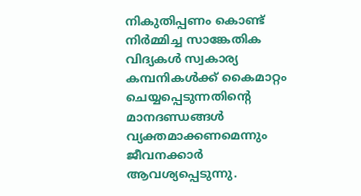നികുതിപ്പണം കൊണ്ട് നിർമ്മിച്ച സാങ്കേതിക വിദ്യകൾ സ്വകാര്യ കമ്പനികൾക്ക് കൈമാറ്റം ചെയ്യപ്പെടുന്നതിന്റെ മാനദണ്ഡങ്ങൾ വ്യക്തമാക്കണമെന്നും ജീവനക്കാർ ആവശ്യപ്പെടുന്നു.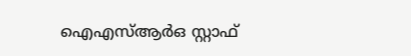ഐഎസ്ആർഒ സ്റ്റാഫ്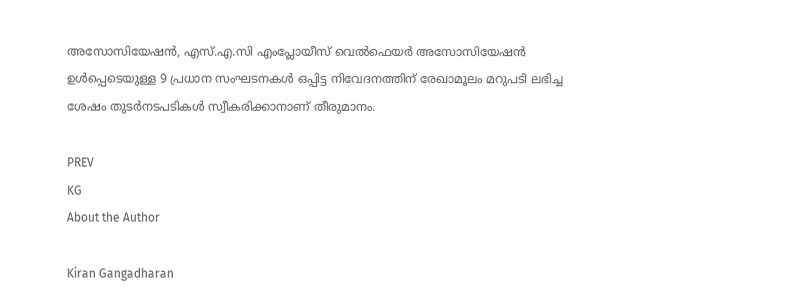അസോസിയേഷൻ, എസ്.എ.സി എംപ്ലോയീസ് വെൽഫെയർ അസോസിയേഷൻ ഉൾപ്പെടെയുള്ള 9 പ്രധാന സംഘടനകൾ ഒപ്പിട്ട നിവേദനത്തിന് രേഖാമൂലം മറുപടി ലഭിച്ച ശേഷം തുടർനടപടികൾ സ്വീകരിക്കാനാണ് തീരുമാനം.

PREV
KG
About the Author

Kiran Gangadharan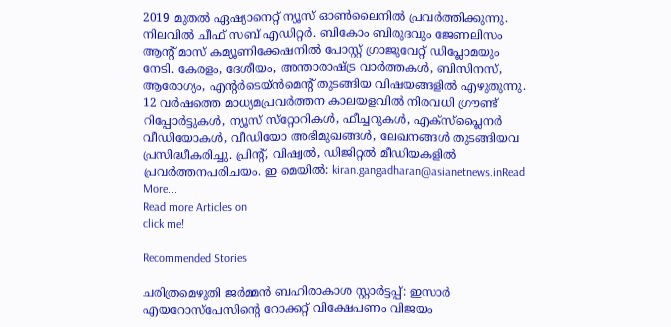2019 മുതല്‍ ഏഷ്യാനെറ്റ് ന്യൂസ് ഓണ്‍ലൈനില്‍ പ്രവര്‍ത്തിക്കുന്നു. നിലവില്‍ ചീഫ് സബ് എഡിറ്റർ. ബികോം ബിരുദവും ജേണലിസം ആൻ്റ് മാസ് കമ്യൂണിക്കേഷനിൽ പോസ്റ്റ് ഗ്രാജുവേറ്റ് ഡിപ്ലോമയും നേടി. കേരളം, ദേശീയം, അന്താരാഷ്ട്ര വാര്‍ത്തകള്‍, ബിസിനസ്, ആരോഗ്യം, എന്റർടെയ്ൻമെൻ്റ് തുടങ്ങിയ വിഷയങ്ങളില്‍ എഴുതുന്നു. 12 വര്‍ഷത്തെ മാധ്യമപ്രവര്‍ത്തന കാലയളവില്‍ നിരവധി ഗ്രൗണ്ട് റിപ്പോര്‍ട്ടുകള്‍, ന്യൂസ് സ്‌റ്റോറികള്‍, ഫീച്ചറുകള്‍, എക്‌സ്‌പ്ലൈന‍ർ വീഡിയോകൾ, വീഡിയോ അഭിമുഖങ്ങള്‍, ലേഖനങ്ങള്‍ തുടങ്ങിയവ പ്രസിദ്ധീകരിച്ചു. പ്രിന്റ്, വിഷ്വല്‍, ഡിജിറ്റല്‍ മീഡിയകളില്‍ പ്രവര്‍ത്തനപരിചയം. ഇ മെയില്‍: kiran.gangadharan@asianetnews.inRead More...
Read more Articles on
click me!

Recommended Stories

ചരിത്രമെഴുതി ജർമ്മൻ ബഹിരാകാശ സ്റ്റാർട്ടപ്പ്: ഇസാർ എയറോസ്പേസിന്റെ റോക്കറ്റ് വിക്ഷേപണം വിജയം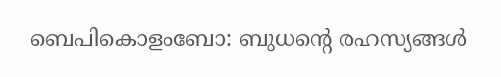ബെപികൊളംബോ: ബുധന്‍റെ രഹസ്യങ്ങൾ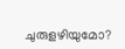ചുരുളഴിയുമോ?